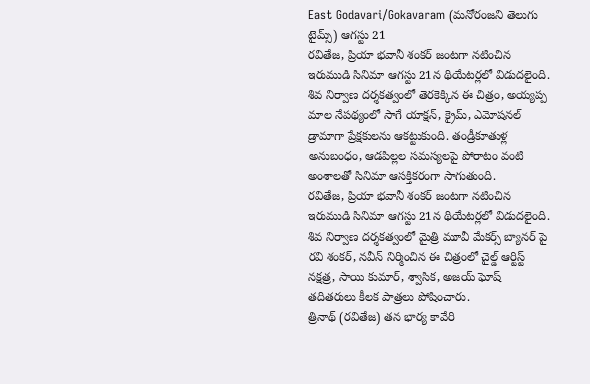East Godavari/Gokavaram (మనోరంజని తెలుగు టైమ్స్) ఆగస్టు 21
రవితేజ, ప్రియా భవానీ శంకర్ జంటగా నటించిన ఇరుముడి సినిమా ఆగస్టు 21న థియేటర్లలో విడుదలైంది. శివ నిర్వాణ దర్శకత్వంలో తెరకెక్కిన ఈ చిత్రం, అయ్యప్ప మాల నేపథ్యంలో సాగే యాక్షన్, క్రైమ్, ఎమోషనల్ డ్రామాగా ప్రేక్షకులను ఆకట్టుకుంది. తండ్రీకూతుళ్ల అనుబంధం, ఆడపిల్లల సమస్యలపై పోరాటం వంటి అంశాలతో సినిమా ఆసక్తికరంగా సాగుతుంది.
రవితేజ, ప్రియా భవానీ శంకర్ జంటగా నటించిన ఇరుముడి సినిమా ఆగస్టు 21న థియేటర్లలో విడుదలైంది. శివ నిర్వాణ దర్శకత్వంలో మైత్రి మూవీ మేకర్స్ బ్యానర్ పై రవి శంకర్, నవీన్ నిర్మించిన ఈ చిత్రంలో చైల్డ్ ఆర్టిస్ట్ నక్షత్ర, సాయి కుమార్, శ్వాసిక, అజయ్ ఘోష్ తదితరులు కీలక పాత్రలు పోషించారు.
త్రినాథ్ (రవితేజ) తన భార్య కావేరి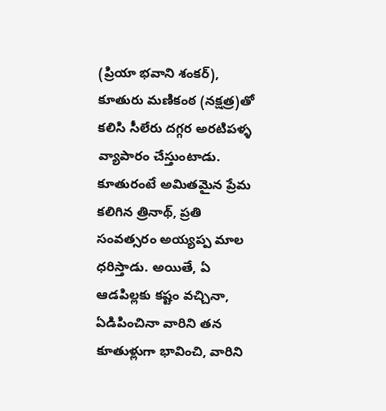(ప్రియా భవాని శంకర్), కూతురు మణికంఠ (నక్షత్ర)తో కలిసి సీలేరు దగ్గర అరటిపళ్ళ వ్యాపారం చేస్తుంటాడు. కూతురంటే అమితమైన ప్రేమ కలిగిన త్రినాథ్, ప్రతి సంవత్సరం అయ్యప్ప మాల ధరిస్తాడు. అయితే, ఏ ఆడపిల్లకు కష్టం వచ్చినా, ఏడిపించినా వారిని తన కూతుళ్లుగా భావించి, వారిని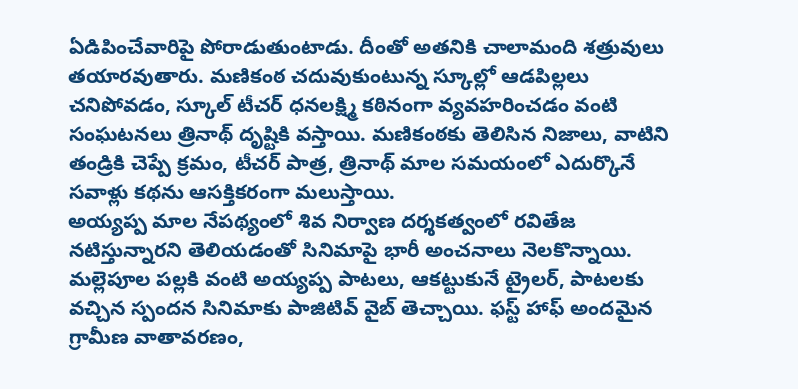ఏడిపించేవారిపై పోరాడుతుంటాడు. దీంతో అతనికి చాలామంది శత్రువులు తయారవుతారు. మణికంఠ చదువుకుంటున్న స్కూల్లో ఆడపిల్లలు చనిపోవడం, స్కూల్ టీచర్ ధనలక్ష్మి కఠినంగా వ్యవహరించడం వంటి సంఘటనలు త్రినాథ్ దృష్టికి వస్తాయి. మణికంఠకు తెలిసిన నిజాలు, వాటిని తండ్రికి చెప్పే క్రమం, టీచర్ పాత్ర, త్రినాథ్ మాల సమయంలో ఎదుర్కొనే సవాళ్లు కథను ఆసక్తికరంగా మలుస్తాయి.
అయ్యప్ప మాల నేపథ్యంలో శివ నిర్వాణ దర్శకత్వంలో రవితేజ నటిస్తున్నారని తెలియడంతో సినిమాపై భారీ అంచనాలు నెలకొన్నాయి. మల్లెపూల పల్లకి వంటి అయ్యప్ప పాటలు, ఆకట్టుకునే ట్రైలర్, పాటలకు వచ్చిన స్పందన సినిమాకు పాజిటివ్ వైబ్ తెచ్చాయి. ఫస్ట్ హాఫ్ అందమైన గ్రామీణ వాతావరణం,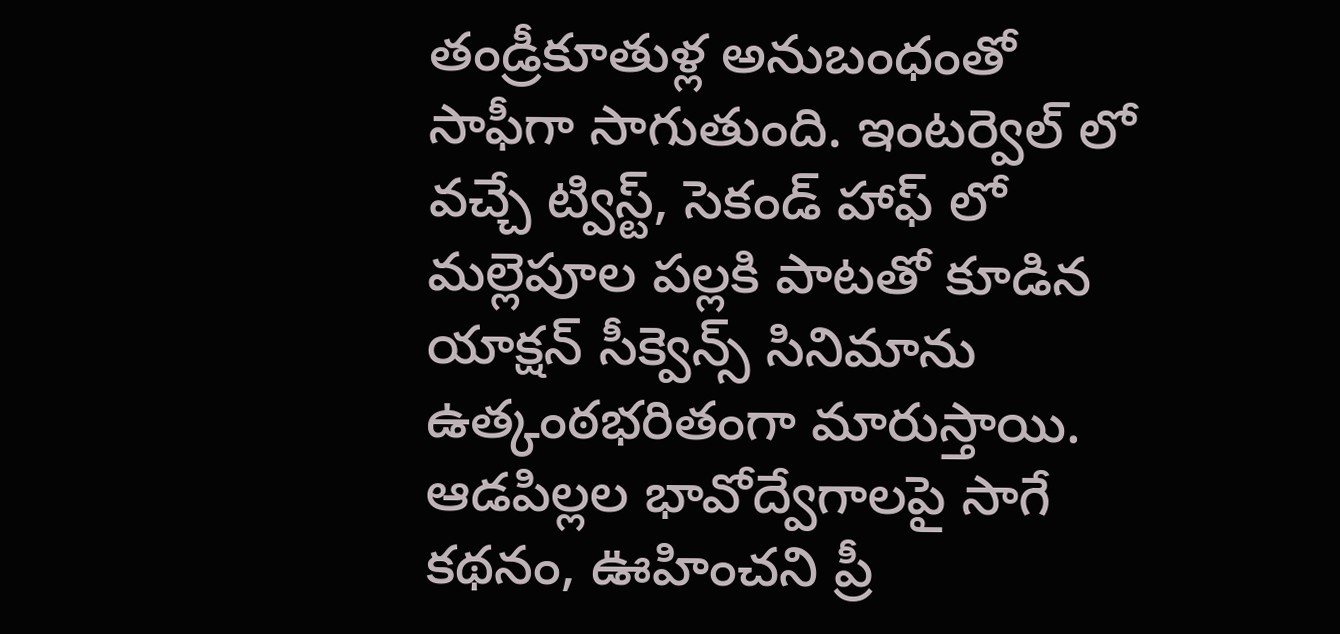తండ్రీకూతుళ్ల అనుబంధంతో సాఫీగా సాగుతుంది. ఇంటర్వెల్ లో వచ్చే ట్విస్ట్, సెకండ్ హాఫ్ లో మల్లెపూల పల్లకి పాటతో కూడిన యాక్షన్ సీక్వెన్స్ సినిమాను ఉత్కంఠభరితంగా మారుస్తాయి. ఆడపిల్లల భావోద్వేగాలపై సాగే కథనం, ఊహించని ప్రీ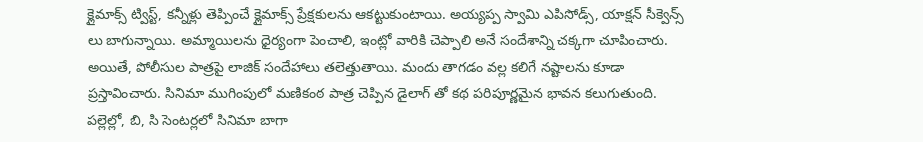క్లైమాక్స్ ట్విస్ట్, కన్నీళ్లు తెప్పించే క్లైమాక్స్ ప్రేక్షకులను ఆకట్టుకుంటాయి. అయ్యప్ప స్వామి ఎపిసోడ్స్, యాక్షన్ సీక్వెన్స్ లు బాగున్నాయి. అమ్మాయిలను ధైర్యంగా పెంచాలి, ఇంట్లో వారికి చెప్పాలి అనే సందేశాన్ని చక్కగా చూపించారు. అయితే, పోలీసుల పాత్రపై లాజిక్ సందేహాలు తలెత్తుతాయి. మందు తాగడం వల్ల కలిగే నష్టాలను కూడా ప్రస్తావించారు. సినిమా ముగింపులో మణికంఠ పాత్ర చెప్పిన డైలాగ్ తో కథ పరిపూర్ణమైన భావన కలుగుతుంది. పల్లెల్లో, బి, సి సెంటర్లలో సినిమా బాగా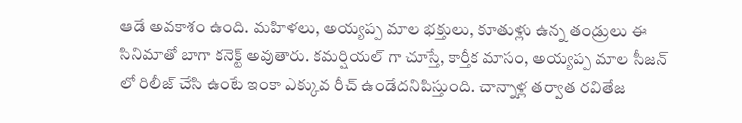ఆడే అవకాశం ఉంది. మహిళలు, అయ్యప్ప మాల భక్తులు, కూతుళ్లు ఉన్న తండ్రులు ఈ సినిమాతో బాగా కనెక్ట్ అవుతారు. కమర్షియల్ గా చూస్తే, కార్తీక మాసం, అయ్యప్ప మాల సీజన్ లో రిలీజ్ చేసి ఉంటే ఇంకా ఎక్కువ రీచ్ ఉండేదనిపిస్తుంది. చాన్నాళ్ల తర్వాత రవితేజ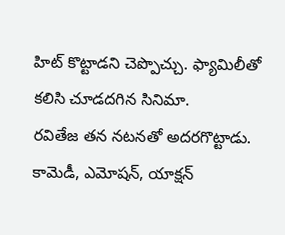హిట్ కొట్టాడని చెప్పొచ్చు. ఫ్యామిలీతో కలిసి చూడదగిన సినిమా.
రవితేజ తన నటనతో అదరగొట్టాడు. కామెడీ, ఎమోషన్, యాక్షన్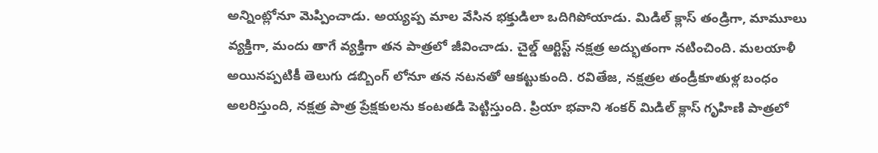అన్నింట్లోనూ మెప్పించాడు. అయ్యప్ప మాల వేసిన భక్తుడిలా ఒదిగిపోయాడు. మిడిల్ క్లాస్ తండ్రిగా, మామూలు వ్యక్తిగా, మందు తాగే వ్యక్తిగా తన పాత్రలో జీవించాడు. చైల్డ్ ఆర్టిస్ట్ నక్షత్ర అద్భుతంగా నటించింది. మలయాళీ అయినప్పటికీ తెలుగు డబ్బింగ్ లోనూ తన నటనతో ఆకట్టుకుంది. రవితేజ, నక్షత్రల తండ్రీకూతుళ్ల బంధం అలరిస్తుంది, నక్షత్ర పాత్ర ప్రేక్షకులను కంటతడి పెట్టిస్తుంది. ప్రియా భవాని శంకర్ మిడిల్ క్లాస్ గృహిణి పాత్రలో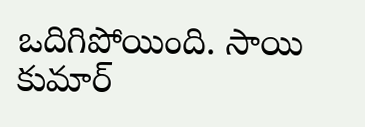ఒదిగిపోయింది. సాయి కుమార్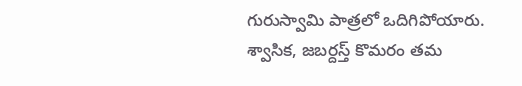గురుస్వామి పాత్రలో ఒదిగిపోయారు. శ్వాసిక, జబర్దస్త్ కొమరం తమ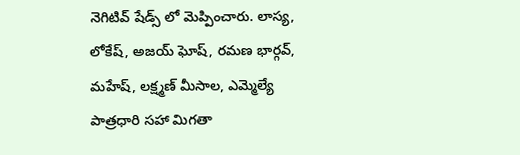నెగిటివ్ షేడ్స్ లో మెప్పించారు. లాస్య, లోకేష్, అజయ్ ఘోష్, రమణ భార్గవ్, మహేష్, లక్ష్మణ్ మీసాల, ఎమ్మెల్యే పాత్రధారి సహా మిగతా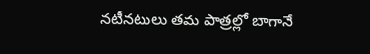నటీనటులు తమ పాత్రల్లో బాగానే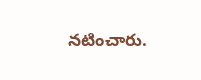నటించారు.